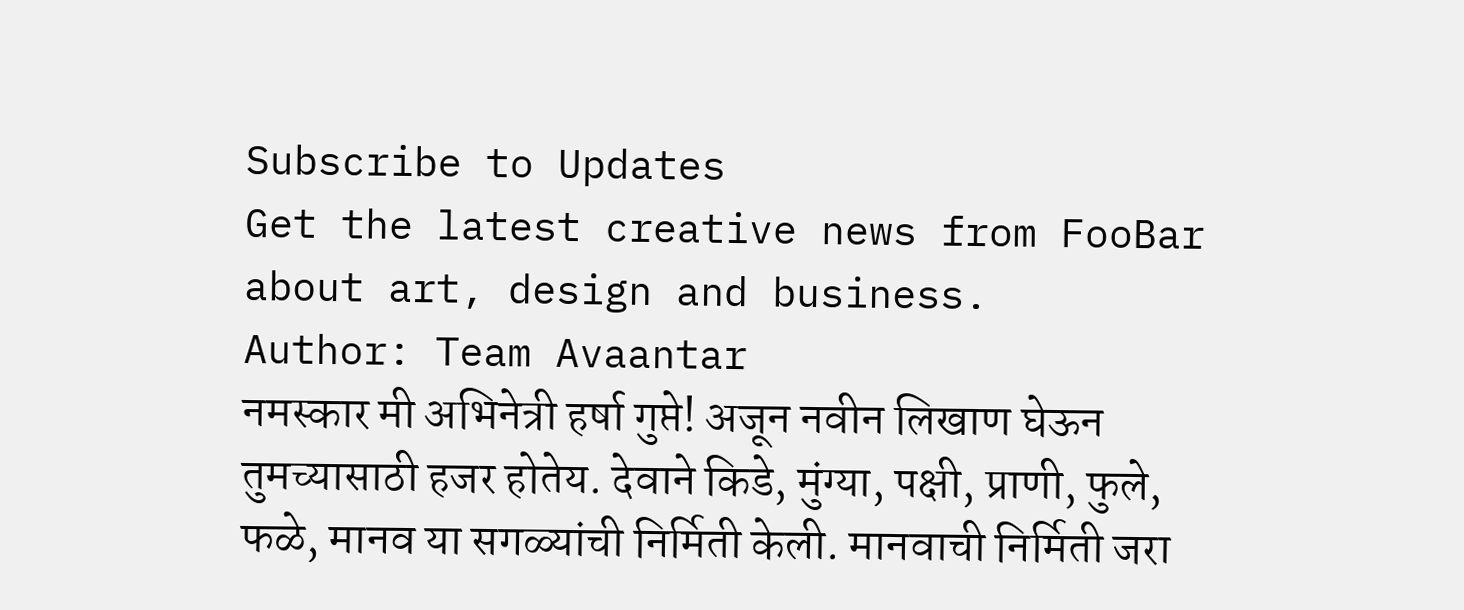Subscribe to Updates
Get the latest creative news from FooBar about art, design and business.
Author: Team Avaantar
नमस्कार मी अभिनेत्री हर्षा गुप्ते! अजून नवीन लिखाण घेऊन तुमच्यासाठी हजर होतेय. देवाने किडे, मुंग्या, पक्षी, प्राणी, फुले, फळे, मानव या सगळ्यांची निर्मिती केली. मानवाची निर्मिती जरा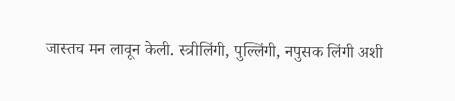जास्तच मन लावून केली. स्त्रीलिंगी, पुल्लिंगी, नपुसक लिंगी अशी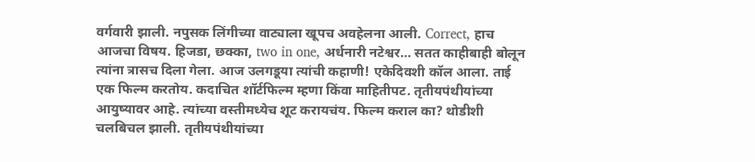वर्गवारी झाली. नपुसक लिंगीच्या वाट्याला खूपच अवहेलना आली. Correct, हाच आजचा विषय. हिजडा, छक्का, two in one, अर्धनारी नटेश्वर… सतत काहीबाही बोलून त्यांना त्रासच दिला गेला. आज उलगडूया त्यांची कहाणी! एकेदिवशी कॉल आला. ताई एक फिल्म करतोय. कदाचित शॉर्टफिल्म म्हणा किंवा माहितीपट. तृतीयपंथीयांच्या आयुष्यावर आहे. त्यांच्या वस्तीमध्येच शूट करायचंय. फिल्म कराल का? थोडीशी चलबिचल झाली. तृतीयपंथीयांच्या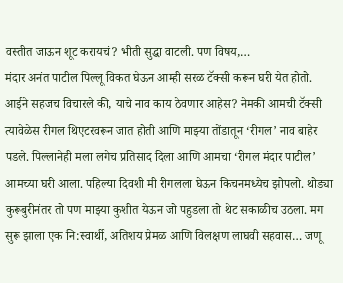वस्तीत जाऊन शूट करायचं? भीती सुद्धा वाटली. पण विषय,…
मंदार अनंत पाटील पिल्लू विकत घेऊन आम्ही सरळ टॅक्सी करून घरी येत होतो. आईने सहजच विचारले की, याचे नाव काय ठेवणार आहेस? नेमकी आमची टॅक्सी त्यावेळेस रीगल थिएटरवरून जात होती आणि माझ्या तोंडातून ‘रीगल’ नाव बाहेर पडले. पिल्लानेही मला लगेच प्रतिसाद दिला आणि आमचा ‘रीगल मंदार पाटील’ आमच्या घरी आला. पहिल्या दिवशी मी रीगलला घेऊन किचनमध्येच झोपलो. थोड्या कुरूबुरीनंतर तो पण माझ्या कुशीत येऊन जो पहुडला तो थेट सकाळीच उठला. मग सुरू झाला एक नि:स्वार्थी, अतिशय प्रेमळ आणि विलक्षण लाघवी सहवास… जणू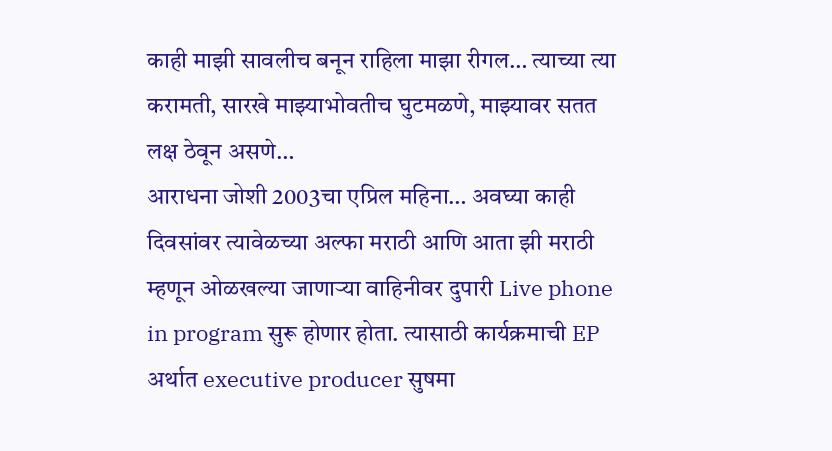काही माझी सावलीच बनून राहिला माझा रीगल… त्याच्या त्या करामती, सारखे माझ्याभोवतीच घुटमळणे, माझ्यावर सतत लक्ष ठेवून असणे…
आराधना जोशी 2003चा एप्रिल महिना… अवघ्या काही दिवसांवर त्यावेळच्या अल्फा मराठी आणि आता झी मराठी म्हणून ओळखल्या जाणाऱ्या वाहिनीवर दुपारी Live phone in program सुरू होणार होता. त्यासाठी कार्यक्रमाची EP अर्थात executive producer सुषमा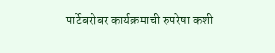पार्टेबरोबर कार्यक्रमाची रुपरेषा कशी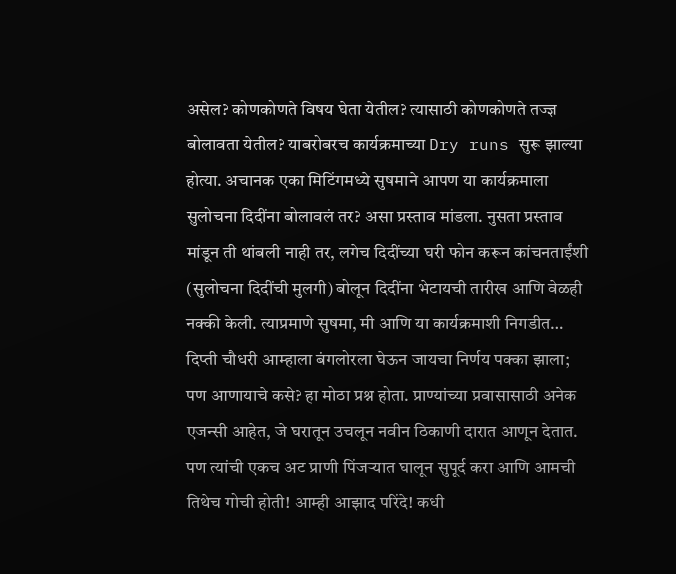असेल? कोणकोणते विषय घेता येतील? त्यासाठी कोणकोणते तज्ज्ञ बोलावता येतील? याबरोबरच कार्यक्रमाच्या Dry runs सुरू झाल्या होत्या. अचानक एका मिटिंगमध्ये सुषमाने आपण या कार्यक्रमाला सुलोचना दिदींना बोलावलं तर? असा प्रस्ताव मांडला. नुसता प्रस्ताव मांडून ती थांबली नाही तर, लगेच दिदींच्या घरी फोन करून कांचनताईंशी (सुलोचना दिदींची मुलगी) बोलून दिदींना भेटायची तारीख आणि वेळही नक्की केली. त्याप्रमाणे सुषमा, मी आणि या कार्यक्रमाशी निगडीत…
दिप्ती चौधरी आम्हाला बंगलोरला घेऊन जायचा निर्णय पक्का झाला; पण आणायाचे कसे? हा मोठा प्रश्न होता. प्राण्यांच्या प्रवासासाठी अनेक एजन्सी आहेत, जे घरातून उचलून नवीन ठिकाणी दारात आणून देतात. पण त्यांची एकच अट प्राणी पिंजऱ्यात घालून सुपूर्द करा आणि आमची तिथेच गोची होती! आम्ही आझाद परिंदे! कधी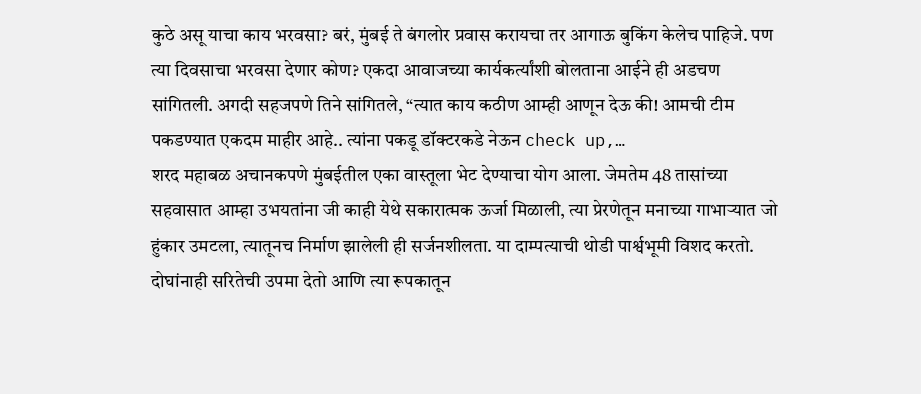कुठे असू याचा काय भरवसा? बरं, मुंबई ते बंगलोर प्रवास करायचा तर आगाऊ बुकिंग केलेच पाहिजे. पण त्या दिवसाचा भरवसा देणार कोण? एकदा आवाजच्या कार्यकर्त्यांशी बोलताना आईने ही अडचण सांगितली. अगदी सहजपणे तिने सांगितले, “त्यात काय कठीण आम्ही आणून देऊ की! आमची टीम पकडण्यात एकदम माहीर आहे.. त्यांना पकडू डॉक्टरकडे नेऊन check up,…
शरद महाबळ अचानकपणे मुंबईतील एका वास्तूला भेट देण्याचा योग आला. जेमतेम 48 तासांच्या सहवासात आम्हा उभयतांना जी काही येथे सकारात्मक ऊर्जा मिळाली, त्या प्रेरणेतून मनाच्या गाभाऱ्यात जो हुंकार उमटला, त्यातूनच निर्माण झालेली ही सर्जनशीलता. या दाम्पत्याची थोडी पार्श्वभूमी विशद करतो. दोघांनाही सरितेची उपमा देतो आणि त्या रूपकातून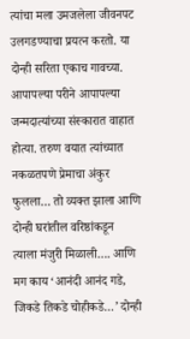त्यांचा मला उमजलेला जीवनपट उलगडण्याचा प्रयत्न करतो. या दोन्ही सरिता एकाच गावच्या. आपापल्या परीने आपापल्या जन्मदात्यांच्या संस्कारात वाहात होत्या. तरुण वयात त्यांच्यात नकळतपणे प्रेमाचा अंकुर फुलला… तो व्यक्त झाला आणि दोन्ही घरांतील वरिष्ठांकडून त्याला मंजुरी मिळाली…. आणि मग काय ‘आनंदी आनंद गडे, जिकडे तिकडे चोहीकडे…’ दोन्ही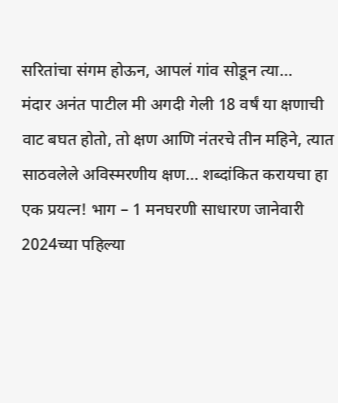सरितांचा संगम होऊन, आपलं गांव सोडून त्या…
मंदार अनंत पाटील मी अगदी गेली 18 वर्षं या क्षणाची वाट बघत होतो, तो क्षण आणि नंतरचे तीन महिने, त्यात साठवलेले अविस्मरणीय क्षण… शब्दांकित करायचा हा एक प्रयत्न! भाग – 1 मनघरणी साधारण जानेवारी 2024च्या पहिल्या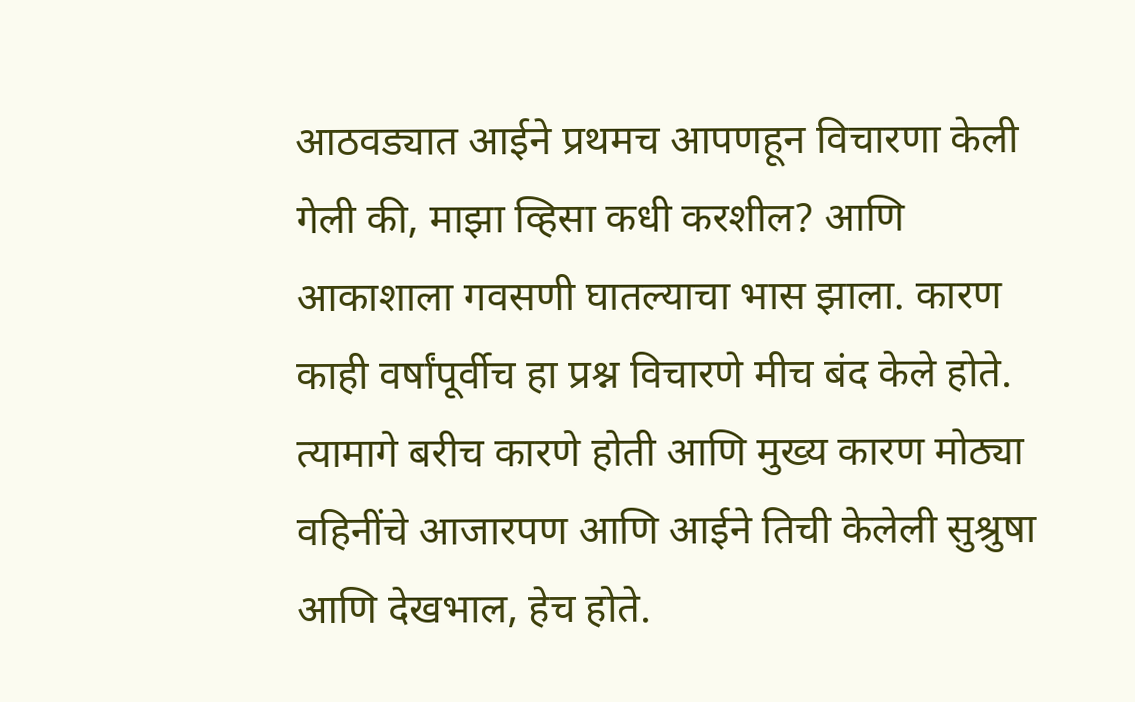आठवड्यात आईने प्रथमच आपणहून विचारणा केली गेली की, माझा व्हिसा कधी करशील? आणि आकाशाला गवसणी घातल्याचा भास झाला. कारण काही वर्षांपूर्वीच हा प्रश्न विचारणे मीच बंद केले होते. त्यामागे बरीच कारणे होती आणि मुख्य कारण मोठ्या वहिनींचे आजारपण आणि आईने तिची केलेली सुश्रुषा आणि देखभाल, हेच होते.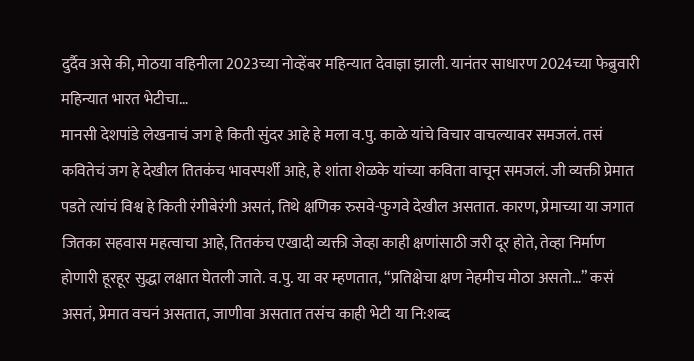दुर्दैव असे की, मोठया वहिनीला 2023च्या नोव्हेंबर महिन्यात देवाज्ञा झाली. यानंतर साधारण 2024च्या फेब्रुवारी महिन्यात भारत भेटीचा…
मानसी देशपांडे लेखनाचं जग हे किती सुंदर आहे हे मला व.पु. काळे यांचे विचार वाचल्यावर समजलं. तसं कवितेचं जग हे देखील तितकंच भावस्पर्शी आहे, हे शांता शेळके यांच्या कविता वाचून समजलं. जी व्यक्ती प्रेमात पडते त्यांचं विश्व हे किती रंगीबेरंगी असतं, तिथे क्षणिक रुसवे-फुगवे देखील असतात. कारण, प्रेमाच्या या जगात जितका सहवास महत्वाचा आहे, तितकंच एखादी व्यक्ती जेव्हा काही क्षणांसाठी जरी दूर होते, तेव्हा निर्माण होणारी हूरहूर सुद्धा लक्षात घेतली जाते. व.पु. या वर म्हणतात, “प्रतिक्षेचा क्षण नेहमीच मोठा असतो…” कसं असतं, प्रेमात वचनं असतात, जाणीवा असतात तसंच काही भेटी या नि:शब्द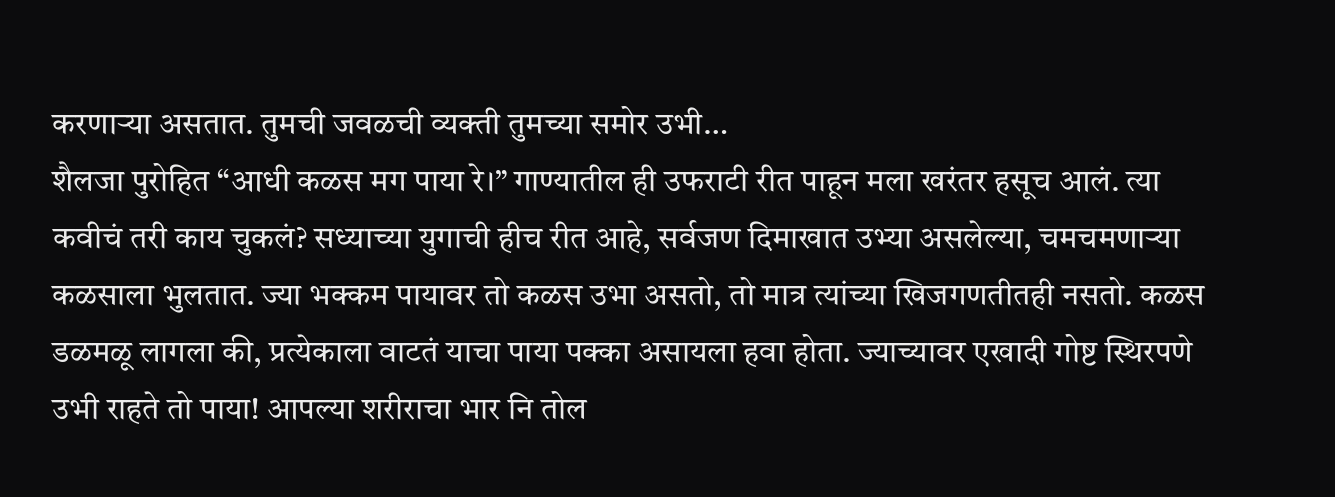करणाऱ्या असतात. तुमची जवळची व्यक्ती तुमच्या समोर उभी…
शैलजा पुरोहित “आधी कळस मग पाया रे।” गाण्यातील ही उफराटी रीत पाहून मला खरंतर हसूच आलं. त्या कवीचं तरी काय चुकलं? सध्याच्या युगाची हीच रीत आहे, सर्वजण दिमाखात उभ्या असलेल्या, चमचमणाऱ्या कळसाला भुलतात. ज्या भक्कम पायावर तो कळस उभा असतो, तो मात्र त्यांच्या खिजगणतीतही नसतो. कळस डळमळू लागला की, प्रत्येकाला वाटतं याचा पाया पक्का असायला हवा होता. ज्याच्यावर एखादी गोष्ट स्थिरपणे उभी राहते तो पाया! आपल्या शरीराचा भार नि तोल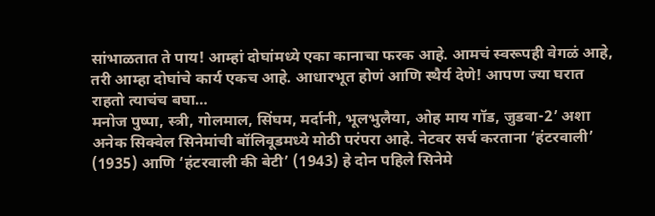सांभाळतात ते पाय! आम्हां दोघांमध्ये एका कानाचा फरक आहे. आमचं स्वरूपही वेगळं आहे, तरी आम्हा दोघांचे कार्य एकच आहे. आधारभूत होणं आणि स्थैर्य देणे! आपण ज्या घरात राहतो त्याचंच बघा…
मनोज पुष्पा, स्त्री, गोलमाल, सिंघम, मर्दानी, भूलभुलैया, ओह माय गॉड, जुडवा-2’ अशा अनेक सिक्वेल सिनेमांची बॉलिवूडमध्ये मोठी परंपरा आहे. नेटवर सर्च करताना ‘हंटरवाली’ (1935) आणि ‘हंटरवाली की बेटी’ (1943) हे दोन पहिले सिनेमे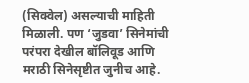(सिक्वेल) असल्याची माहिती मिळाली. पण ‘जुडवा’ सिनेमांची परंपरा देखील बॉलिवूड आणि मराठी सिनेसृष्टीत जुनीच आहे.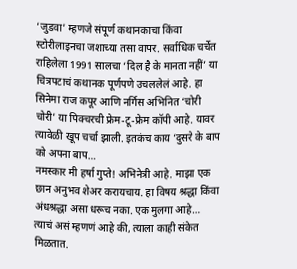‘जुडवा’ म्हणजे संपूर्ण कथानकाचा किंवा स्टोरीलाइनचा जशाच्या तसा वापर. सर्वाधिक चर्चेत राहिलेला 1991 सालचा ‘दिल है के मानता नहीं’ या चित्रपटाचं कथानक पूर्णपणे उचललेलं आहे. हा सिनेमा राज कपूर आणि नर्गिस अभिनित ‘चोरी चोरी’ या पिक्चरची फ्रेम-टू-फ्रेम कॉपी आहे. यावर त्यावेळी खूप चर्चा झाली. इतकंच काय ‘दुसरे के बाप को अपना बाप…
नमस्कार मी हर्षा गुप्ते! अभिनेत्री आहे. माझा एक छान अनुभव शेअर करायचाय. हा विषय श्रद्धा किंवा अंधश्रद्धा असा धरूच नका. एक मुलगा आहे… त्याचं असं म्हणणं आहे की, त्याला काही संकेत मिळतात.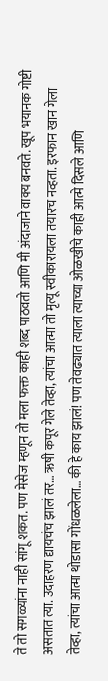ते तो सगळ्यांना नाही सांगू शकत. पण मेसेज म्हणून तो मला फक्त काही शब्द पाठवतो आणि मी अंदाजाने वाक्य बनवते. खूप भयानक गोष्टी असतात त्या. उदाहरण द्यायचंच झालं तर… ऋषी कपूर गेले तेव्हा, त्यांचा आत्मा तो मृत्यू स्वीकारायला तयारच नव्हता. इरफान खान गेला तेव्हा, त्यांचा आत्मा थोडासा गोंधळलेला… की हे काय झालं! पण तेवढ्यात त्याला त्याच्या ओळखीचे काही आत्मे दिसले आणि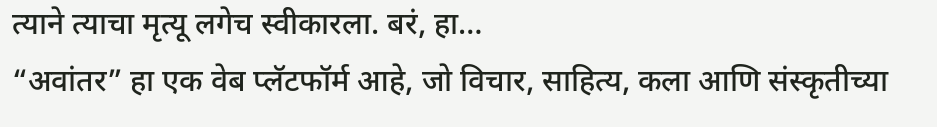त्याने त्याचा मृत्यू लगेच स्वीकारला. बरं, हा…
“अवांतर” हा एक वेब प्लॅटफॉर्म आहे, जो विचार, साहित्य, कला आणि संस्कृतीच्या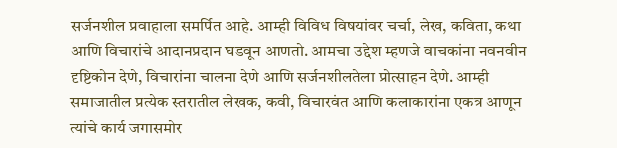सर्जनशील प्रवाहाला समर्पित आहे. आम्ही विविध विषयांवर चर्चा, लेख, कविता, कथा आणि विचारांचे आदानप्रदान घडवून आणतो. आमचा उद्देश म्हणजे वाचकांना नवनवीन दृष्टिकोन देणे, विचारांना चालना देणे आणि सर्जनशीलतेला प्रोत्साहन देणे. आम्ही समाजातील प्रत्येक स्तरातील लेखक, कवी, विचारवंत आणि कलाकारांना एकत्र आणून त्यांचे कार्य जगासमोर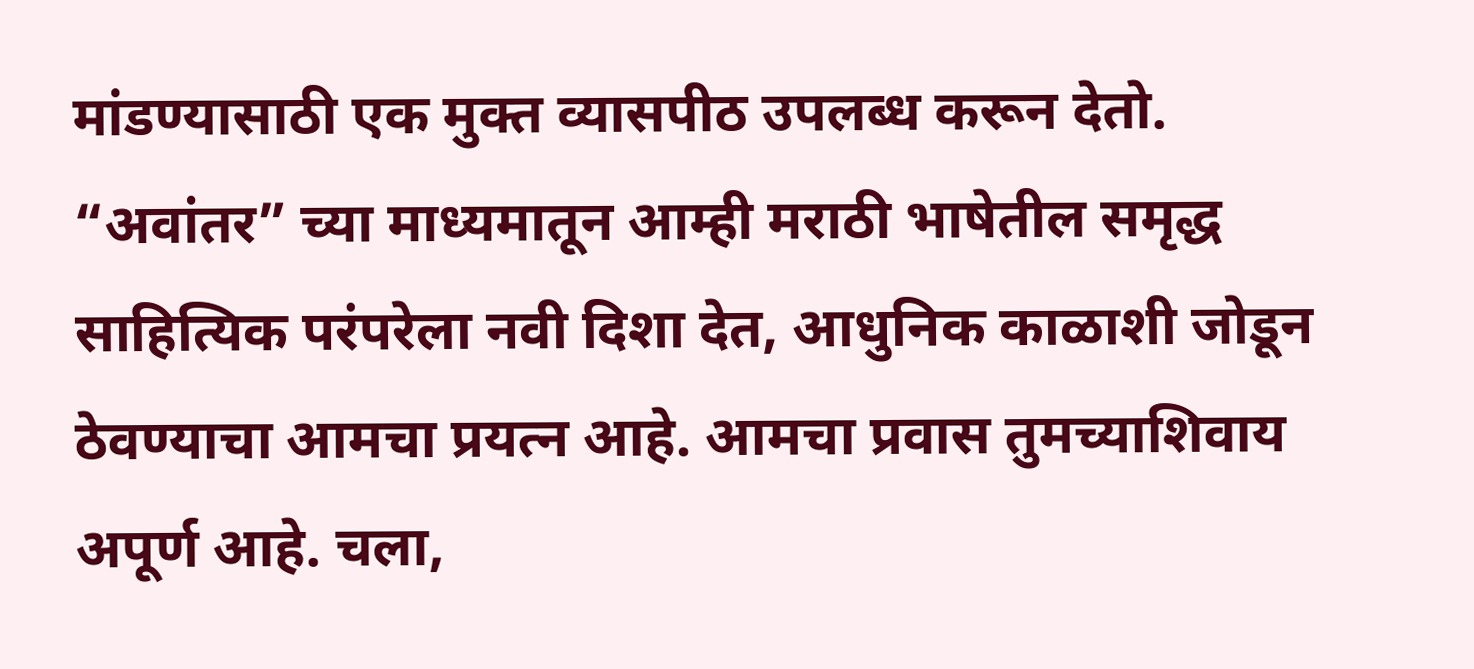मांडण्यासाठी एक मुक्त व्यासपीठ उपलब्ध करून देतो. “अवांतर” च्या माध्यमातून आम्ही मराठी भाषेतील समृद्ध साहित्यिक परंपरेला नवी दिशा देत, आधुनिक काळाशी जोडून ठेवण्याचा आमचा प्रयत्न आहे. आमचा प्रवास तुमच्याशिवाय अपूर्ण आहे. चला,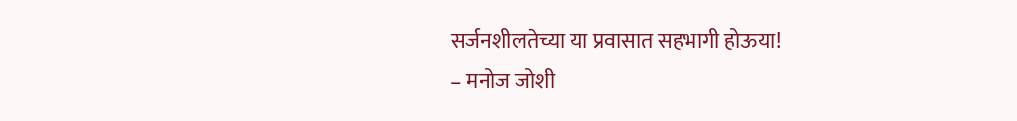सर्जनशीलतेच्या या प्रवासात सहभागी होऊया!
– मनोज जोशी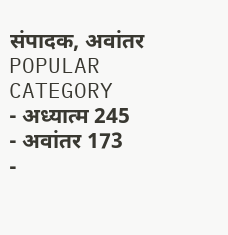संपादक, अवांतर
POPULAR CATEGORY
- अध्यात्म 245
- अवांतर 173
-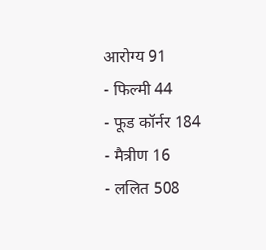आरोग्य 91
- फिल्मी 44
- फूड कॉर्नर 184
- मैत्रीण 16
- ललित 508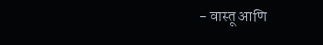- वास्तू आणि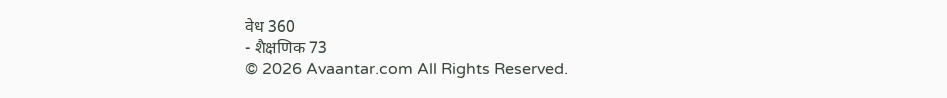वेध 360
- शैक्षणिक 73
© 2026 Avaantar.com All Rights Reserved.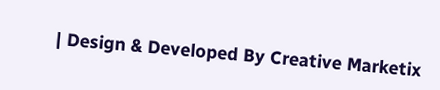| Design & Developed By Creative Marketix